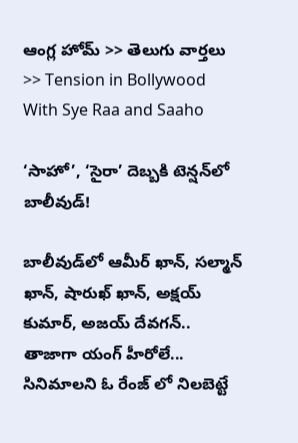ఆంగ్ల హోమ్ >> తెలుగు వార్తలు >> Tension in Bollywood With Sye Raa and Saaho

‘సాహో’, ‘సైరా’ దెబ్బకి టెన్షన్‌లో బాలీవుడ్‌!

బాలీవుడ్‌లో ఆమీర్ ఖాన్, సల్మాన్ ఖాన్, షారుఖ్ ఖాన్, అక్షయ్ కుమార్, అజయ్ దేవగన్.. తాజాగా యంగ్ హీరోలే... సినిమాలని ఓ రేంజ్ లో నిలబెట్టే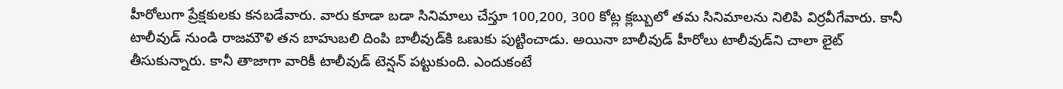హీరోలుగా ప్రేక్షకులకు కనబడేవారు. వారు కూడా బడా సినిమాలు చేస్తూ 100,200, 300 కోట్ల క్లబ్బులో తమ సినిమాలను నిలిపి విర్రవీగేవారు. కానీ టాలీవుడ్ నుండి రాజమౌళి తన బాహుబలి దింపి బాలీవుడ్‌కి ఒణుకు పుట్టించాడు. అయినా బాలీవుడ్ హీరోలు టాలీవుడ్‌ని చాలా లైట్ తీసుకున్నారు. కానీ తాజాగా వారికీ టాలీవుడ్ టెన్షన్ పట్టుకుంది. ఎందుకంటే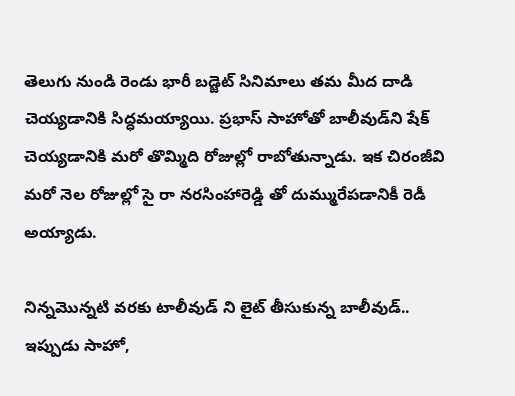తెలుగు నుండి రెండు భారీ బడ్జెట్ సినిమాలు తమ మీద దాడి చెయ్యడానికి సిద్ధమయ్యాయి. ప్రభాస్ సాహోతో బాలీవుడ్‌ని షేక్ చెయ్యడానికి మరో తొమ్మిది రోజుల్లో రాబోతున్నాడు. ఇక చిరంజీవి మరో నెల రోజుల్లో సై రా నరసింహారెడ్డి తో దుమ్మురేపడానికీ రెడీ అయ్యాడు.

నిన్నమొన్నటి వరకు టాలీవుడ్ ని లైట్ తీసుకున్న బాలీవుడ్.. ఇప్పుడు సాహో,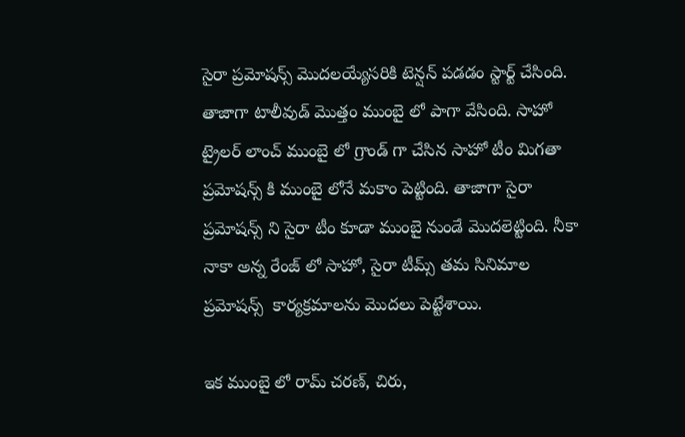సైరా ప్రమోషన్స్ మొదలయ్యేసరికి టెన్షన్ పడడం స్టార్ట్ చేసింది. తాజాగా టాలీవుడ్ మొత్తం ముంబై లో పాగా వేసింది. సాహో ట్రైలర్ లాంచ్ ముంబై లో గ్రాండ్ గా చేసిన సాహో టీం మిగతా ప్రమోషన్స్ కి ముంబై లోనే మకాం పెట్టింది. తాజాగా సైరా ప్రమోషన్స్ ని సైరా టీం కూడా ముంబై నుండే మొదలెట్టింది. నీకా నాకా అన్న రేంజ్ లో సాహో, సైరా టీమ్స్ తమ సినిమాల ప్రమోషన్స్  కార్యక్రమాలను మొదలు పెట్టేశాయి.

ఇక ముంబై లో రామ్ చరణ్, చిరు,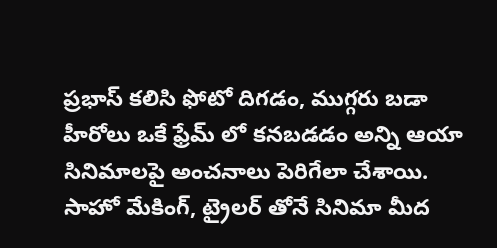ప్రభాస్ కలిసి ఫోటో దిగడం, ముగ్గరు బడా హీరోలు ఒకే ఫ్రేమ్ లో కనబడడం అన్ని ఆయా సినిమాలపై అంచనాలు పెరిగేలా చేశాయి. సాహో మేకింగ్, ట్రైలర్ తోనే సినిమా మీద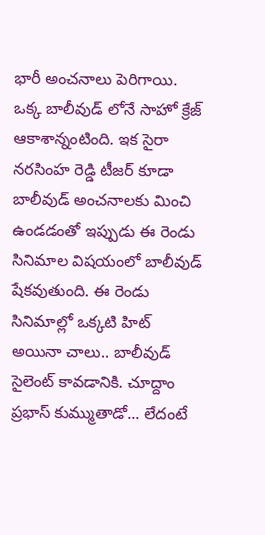భారీ అంచనాలు పెరిగాయి. ఒక్క బాలీవుడ్ లోనే సాహో క్రేజ్ ఆకాశాన్నంటింది. ఇక సైరా నరసింహ రెడ్డి టీజర్ కూడా బాలీవుడ్ అంచనాలకు మించి ఉండడంతో ఇప్పుడు ఈ రెండు సినిమాల విషయంలో బాలీవుడ్ షేకవుతుంది. ఈ రెండు సినిమాల్లో ఒక్కటి హిట్ అయినా చాలు.. బాలీవుడ్ సైలెంట్ కావడానికి. చూద్దాం ప్రభాస్ కుమ్ముతాడో... లేదంటే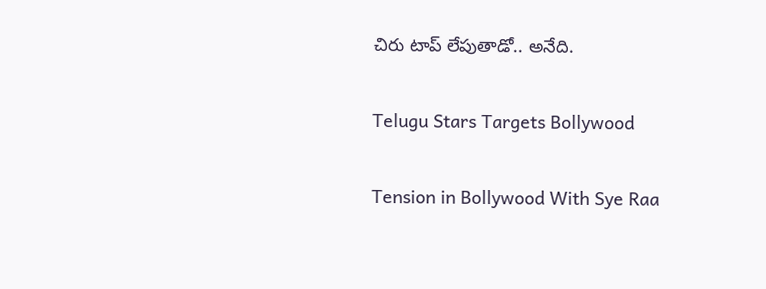చిరు టాప్ లేపుతాడో.. అనేది.

Telugu Stars Targets Bollywood

Tension in Bollywood With Sye Raa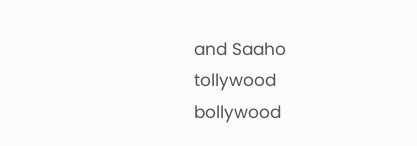and Saaho
tollywood
bollywood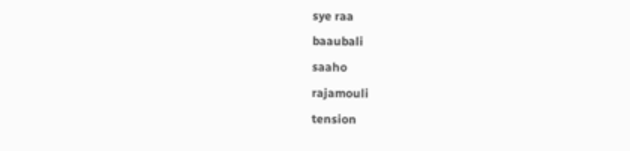sye raa
baaubali
saaho
rajamouli
tension